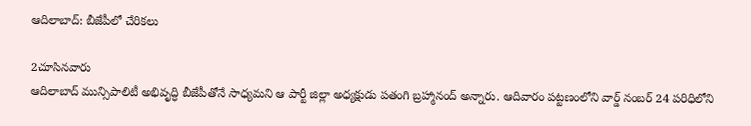ఆదిలాబాద్: బీజేపీలో చేరికలు

2చూసినవారు
ఆదిలాబాద్ మున్సిపాలిటీ అభివృద్ధి బీజేపీతోనే సాధ్యమని ఆ పార్టీ జిల్లా అధ్యక్షుడు పతంగి బ్రహ్మానంద్ అన్నారు. ఆదివారం పట్టణంలోని వార్డ్ నంబర్ 24 పరిధిలోని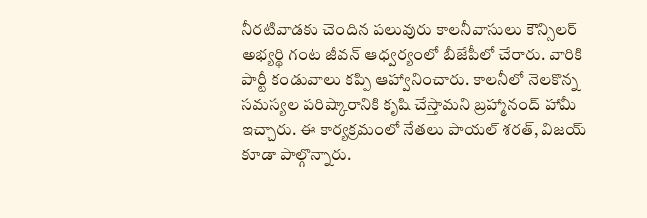నీరటివాడకు చెందిన పలువురు కాలనీవాసులు కౌన్సిలర్ అభ్యర్థి గంట జీవన్ ఆధ్వర్యంలో బీజేపీలో చేరారు. వారికి పార్టీ కండువాలు కప్పి ఆహ్వానించారు. కాలనీలో నెలకొన్న సమస్యల పరిష్కారానికి కృషి చేస్తామని బ్రహ్మానంద్ హామీ ఇచ్చారు. ఈ కార్యక్రమంలో నేతలు పాయల్ శరత్, విజయ్ కూడా పాల్గొన్నారు.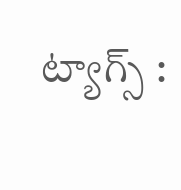ట్యాగ్స్ :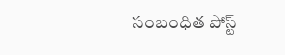సంబంధిత పోస్ట్